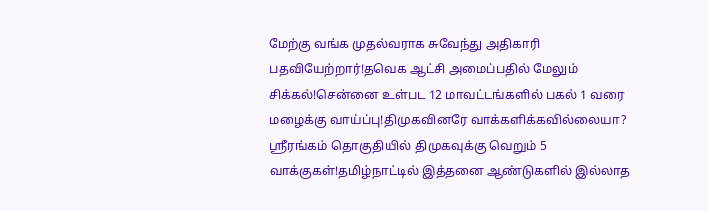மேற்கு வங்க முதல்வராக சுவேந்து அதிகாரி பதவியேற்றார்!தவெக ஆட்சி அமைப்பதில் மேலும் சிக்கல்!சென்னை உள்பட 12 மாவட்டங்களில் பகல் 1 வரை மழைக்கு வாய்ப்பு!திமுகவினரே வாக்களிக்கவில்லையா? ஸ்ரீரங்கம் தொகுதியில் திமுகவுக்கு வெறும் 5 வாக்குகள்!தமிழ்நாட்டில் இத்தனை ஆண்டுகளில் இல்லாத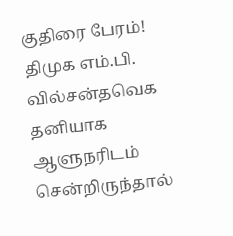குதிரை பேரம்! திமுக எம்.பி. வில்சன்தவெக தனியாக ஆளுநரிடம் சென்றிருந்தால்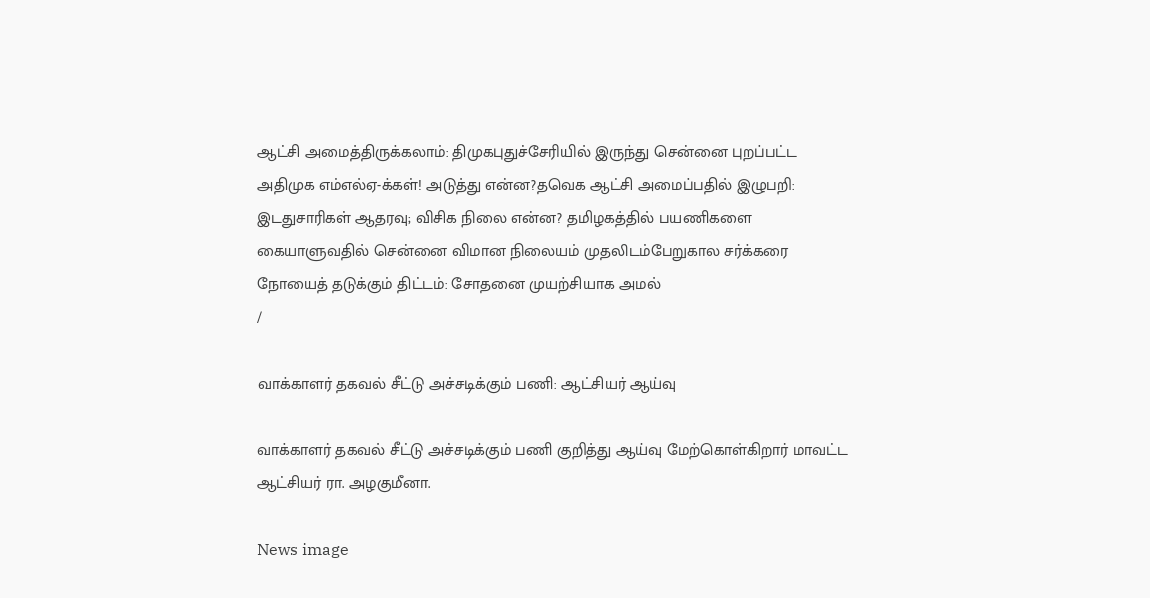ஆட்சி அமைத்திருக்கலாம்: திமுகபுதுச்சேரியில் இருந்து சென்னை புறப்பட்ட அதிமுக எம்எல்ஏ-க்கள்! அடுத்து என்ன?தவெக ஆட்சி அமைப்பதில் இழுபறி: இடதுசாரிகள் ஆதரவு; விசிக நிலை என்ன? தமிழகத்தில் பயணிகளை கையாளுவதில் சென்னை விமான நிலையம் முதலிடம்பேறுகால சர்க்கரை நோயைத் தடுக்கும் திட்டம்: சோதனை முயற்சியாக அமல்
/

வாக்காளர் தகவல் சீட்டு அச்சடிக்கும் பணி: ஆட்சியர் ஆய்வு

வாக்காளர் தகவல் சீட்டு அச்சடிக்கும் பணி குறித்து ஆய்வு மேற்கொள்கிறார் மாவட்ட ஆட்சியர் ரா. அழகுமீனா.

News image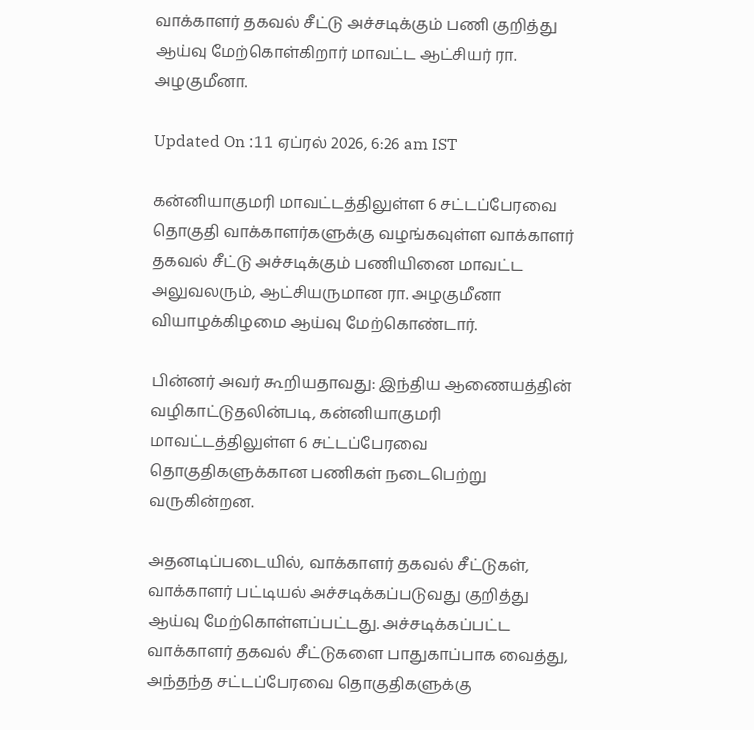வாக்காளர் தகவல் சீட்டு அச்சடிக்கும் பணி குறித்து ஆய்வு மேற்கொள்கிறார் மாவட்ட ஆட்சியர் ரா. அழகுமீனா.

Updated On :11 ஏப்ரல் 2026, 6:26 am IST

கன்னியாகுமரி மாவட்டத்திலுள்ள 6 சட்டப்பேரவை தொகுதி வாக்காளர்களுக்கு வழங்கவுள்ள வாக்காளர் தகவல் சீட்டு அச்சடிக்கும் பணியினை மாவட்ட அலுவலரும், ஆட்சியருமான ரா. அழகுமீனா வியாழக்கிழமை ஆய்வு மேற்கொண்டார்.

பின்னர் அவர் கூறியதாவது: இந்திய ஆணையத்தின் வழிகாட்டுதலின்படி, கன்னியாகுமரி மாவட்டத்திலுள்ள 6 சட்டப்பேரவை தொகுதிகளுக்கான பணிகள் நடைபெற்று வருகின்றன.

அதனடிப்படையில், வாக்காளர் தகவல் சீட்டுகள், வாக்காளர் பட்டியல் அச்சடிக்கப்படுவது குறித்து ஆய்வு மேற்கொள்ளப்பட்டது. அச்சடிக்கப்பட்ட வாக்காளர் தகவல் சீட்டுகளை பாதுகாப்பாக வைத்து, அந்தந்த சட்டப்பேரவை தொகுதிகளுக்கு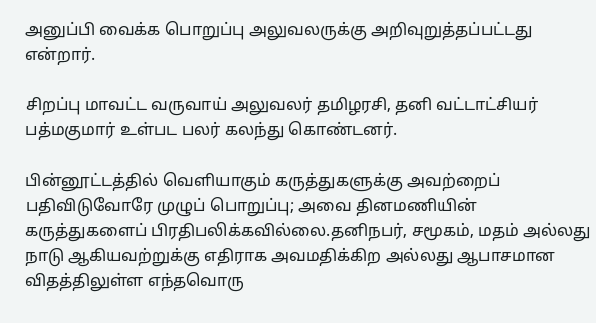அனுப்பி வைக்க பொறுப்பு அலுவலருக்கு அறிவுறுத்தப்பட்டது என்றார்.

சிறப்பு மாவட்ட வருவாய் அலுவலர் தமிழரசி, தனி வட்டாட்சியர் பத்மகுமார் உள்பட பலர் கலந்து கொண்டனர்.

பின்னூட்டத்தில் வெளியாகும் கருத்துகளுக்கு அவற்றைப் பதிவிடுவோரே முழுப் பொறுப்பு; அவை தினமணியின் கருத்துகளைப் பிரதிபலிக்கவில்லை.தனிநபர், சமூகம், மதம் அல்லது நாடு ஆகியவற்றுக்கு எதிராக அவமதிக்கிற அல்லது ஆபாசமான விதத்திலுள்ள எந்தவொரு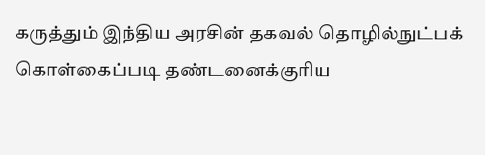கருத்தும் இந்திய அரசின் தகவல் தொழில்நுட்பக் கொள்கைப்படி தண்டனைக்குரிய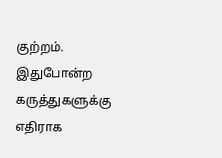குற்றம். இதுபோன்ற கருத்துகளுக்கு எதிராக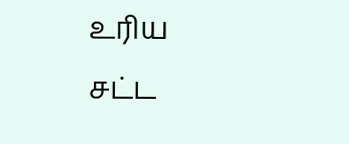உரிய சட்ட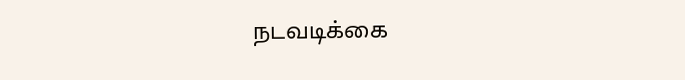நடவடிக்கை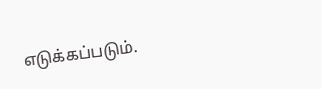எடுக்கப்படும்.